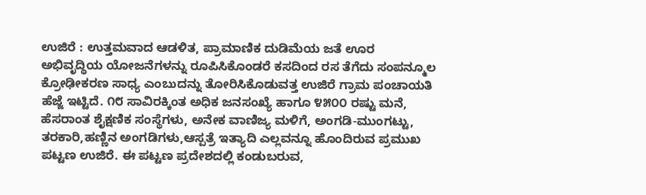ಉಜಿರೆ : ಉತ್ತಮವಾದ ಆಡಳಿತ, ಪ್ರಾಮಾಣಿಕ ದುಡಿಮೆಯ ಜತೆ ಊರ ಅಭಿವೃದ್ಧಿಯ ಯೋಜನೆಗಳನ್ನು ರೂಪಿಸಿಕೊಂಡರೆ ಕಸದಿಂದ ರಸ ತೆಗೆದು ಸಂಪನ್ಮೂಲ ಕ್ರೋಢೀಕರಣ ಸಾಧ್ಯ ಎಂಬುದನ್ನು ತೋರಿಸಿಕೊಡುವತ್ತ ಉಜಿರೆ ಗ್ರಾಮ ಪಂಚಾಯತಿ ಹೆಜ್ಜೆ ಇಟ್ಟಿದೆ. ೧೮ ಸಾವಿರಕ್ಕಿಂತ ಅಧಿಕ ಜನಸಂಖ್ಯೆ ಹಾಗೂ ೪೫೦೦ ರಷ್ಟು ಮನೆ, ಹೆಸರಾಂತ ಶೈಕ್ಷಣಿಕ ಸಂಸ್ಥೆಗಳು, ಅನೇಕ ವಾಣಿಜ್ಯ ಮಳಿಗೆ, ಅಂಗಡಿ-ಮುಂಗಟ್ಟು, ತರಕಾರಿ,ಹಣ್ಣಿನ ಅಂಗಡಿಗಳು,ಆಸ್ಪತ್ರೆ ಇತ್ಯಾದಿ ಎಲ್ಲವನ್ನೂ ಹೊಂದಿರುವ ಪ್ರಮುಖ ಪಟ್ಟಣ ಉಜಿರೆ. ಈ ಪಟ್ಟಣ ಪ್ರದೇಶದಲ್ಲಿ ಕಂಡುಬರುವ,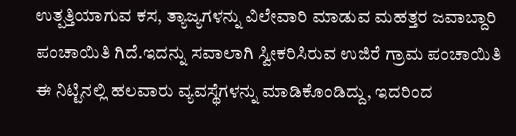ಉತ್ಪತ್ತಿಯಾಗುವ ಕಸ, ತ್ಯಾಜ್ಯಗಳನ್ನು ವಿಲೇವಾರಿ ಮಾಡುವ ಮಹತ್ತರ ಜವಾಬ್ದಾರಿ ಪಂಚಾಯಿತಿ ಗಿದೆ.ಇದನ್ನು ಸವಾಲಾಗಿ ಸ್ವೀಕರಿಸಿರುವ ಉಜಿರೆ ಗ್ರಾಮ ಪಂಚಾಯಿತಿ ಈ ನಿಟ್ಟಿನಲ್ಲಿ ಹಲವಾರು ವ್ಯವಸ್ಥೆಗಳನ್ನು ಮಾಡಿಕೊಂಡಿದ್ದು, ಇದರಿಂದ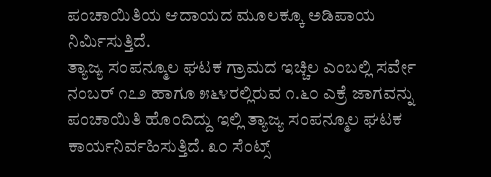ಪಂಚಾಯಿತಿಯ ಆದಾಯದ ಮೂಲಕ್ಕೂ ಅಡಿಪಾಯ ನಿರ್ಮಿಸುತ್ತಿದೆ.
ತ್ಯಾಜ್ಯ ಸಂಪನ್ಮೂಲ ಘಟಕ ಗ್ರಾಮದ ಇಚ್ಚಿಲ ಎಂಬಲ್ಲಿ ಸರ್ವೇ ನಂಬರ್ ೧೭೨ ಹಾಗೂ ೫೬೪ರಲ್ಲಿರುವ ೧.೬೦ ಎಕ್ರೆ ಜಾಗವನ್ನು ಪಂಚಾಯಿತಿ ಹೊಂದಿದ್ದು ಇಲ್ಲಿ ತ್ಯಾಜ್ಯ ಸಂಪನ್ಮೂಲ ಘಟಕ ಕಾರ್ಯನಿರ್ವಹಿಸುತ್ತಿದೆ. ೩೦ ಸೆಂಟ್ಸ್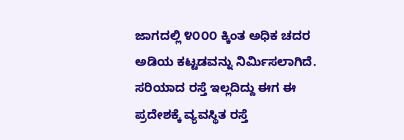ಜಾಗದಲ್ಲಿ ೪೦೦೦ ಕ್ಕಿಂತ ಅಧಿಕ ಚದರ ಅಡಿಯ ಕಟ್ಟಡವನ್ನು ನಿರ್ಮಿಸಲಾಗಿದೆ. ಸರಿಯಾದ ರಸ್ತೆ ಇಲ್ಲದಿದ್ದು ಈಗ ಈ ಪ್ರದೇಶಕ್ಕೆ ವ್ಯವಸ್ಥಿತ ರಸ್ತೆ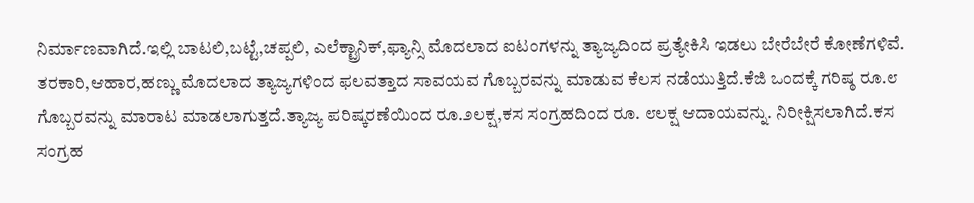ನಿರ್ಮಾಣವಾಗಿದೆ.ಇಲ್ಲಿ ಬಾಟಲಿ,ಬಟ್ಟೆ,ಚಪ್ಪಲಿ, ಎಲೆಕ್ಟ್ರಾನಿಕ್,ಫ್ಯಾನ್ಸಿ ಮೊದಲಾದ ಐಟಂಗಳನ್ನು ತ್ಯಾಜ್ಯದಿಂದ ಪ್ರತ್ಯೇಕಿಸಿ ಇಡಲು ಬೇರೆಬೇರೆ ಕೋಣೆಗಳಿವೆ.
ತರಕಾರಿ,ಆಹಾರ,ಹಣ್ಣು ಮೊದಲಾದ ತ್ಯಾಜ್ಯಗಳಿಂದ ಫಲವತ್ತಾದ ಸಾವಯವ ಗೊಬ್ಬರವನ್ನು ಮಾಡುವ ಕೆಲಸ ನಡೆಯುತ್ತಿದೆ.ಕೆಜಿ ಒಂದಕ್ಕೆ ಗರಿಷ್ಠ ರೂ.೮ ಗೊಬ್ಬರವನ್ನು ಮಾರಾಟ ಮಾಡಲಾಗುತ್ತದೆ.ತ್ಯಾಜ್ಯ ಪರಿಷ್ಕರಣೆಯಿಂದ ರೂ.೨ಲಕ್ಷ,ಕಸ ಸಂಗ್ರಹದಿಂದ ರೂ. ೮ಲಕ್ಷ ಆದಾಯವನ್ನು. ನಿರೀಕ್ಷಿಸಲಾಗಿದೆ.ಕಸ ಸಂಗ್ರಹ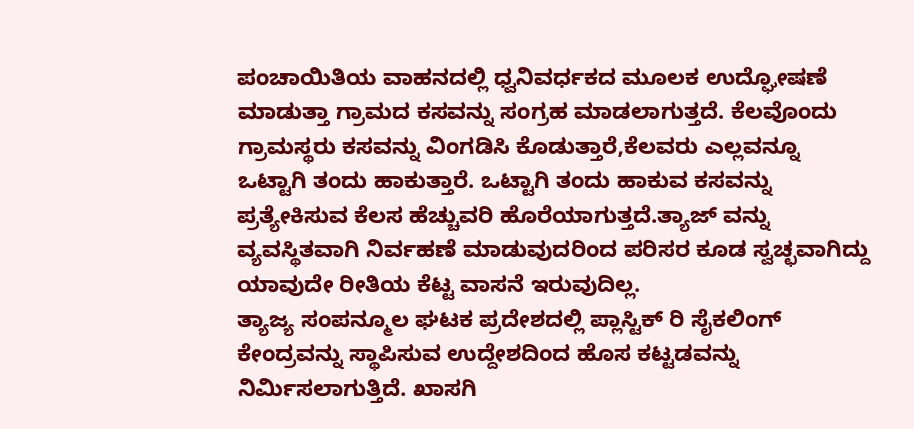ಪಂಚಾಯಿತಿಯ ವಾಹನದಲ್ಲಿ ಧ್ವನಿವರ್ಧಕದ ಮೂಲಕ ಉದ್ಘೋಷಣೆ ಮಾಡುತ್ತಾ ಗ್ರಾಮದ ಕಸವನ್ನು ಸಂಗ್ರಹ ಮಾಡಲಾಗುತ್ತದೆ. ಕೆಲವೊಂದು ಗ್ರಾಮಸ್ಥರು ಕಸವನ್ನು ವಿಂಗಡಿಸಿ ಕೊಡುತ್ತಾರೆ,ಕೆಲವರು ಎಲ್ಲವನ್ನೂ ಒಟ್ಟಾಗಿ ತಂದು ಹಾಕುತ್ತಾರೆ. ಒಟ್ಟಾಗಿ ತಂದು ಹಾಕುವ ಕಸವನ್ನು ಪ್ರತ್ಯೇಕಿಸುವ ಕೆಲಸ ಹೆಚ್ಚುವರಿ ಹೊರೆಯಾಗುತ್ತದೆ.ತ್ಯಾಜ್ ವನ್ನು ವ್ಯವಸ್ಥಿತವಾಗಿ ನಿರ್ವಹಣೆ ಮಾಡುವುದರಿಂದ ಪರಿಸರ ಕೂಡ ಸ್ವಚ್ಛವಾಗಿದ್ದು ಯಾವುದೇ ರೀತಿಯ ಕೆಟ್ಟ ವಾಸನೆ ಇರುವುದಿಲ್ಲ.
ತ್ಯಾಜ್ಯ ಸಂಪನ್ಮೂಲ ಘಟಕ ಪ್ರದೇಶದಲ್ಲಿ ಪ್ಲಾಸ್ಟಿಕ್ ರಿ ಸೈಕಲಿಂಗ್ ಕೇಂದ್ರವನ್ನು ಸ್ಥಾಪಿಸುವ ಉದ್ದೇಶದಿಂದ ಹೊಸ ಕಟ್ಟಡವನ್ನು ನಿರ್ಮಿಸಲಾಗುತ್ತಿದೆ. ಖಾಸಗಿ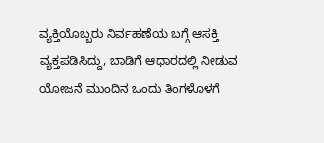ವ್ಯಕ್ತಿಯೊಬ್ಬರು ನಿರ್ವಹಣೆಯ ಬಗ್ಗೆ ಆಸಕ್ತಿ ವ್ಯಕ್ತಪಡಿಸಿದ್ದು, ಬಾಡಿಗೆ ಆಧಾರದಲ್ಲಿ ನೀಡುವ ಯೋಜನೆ ಮುಂದಿನ ಒಂದು ತಿಂಗಳೊಳಗೆ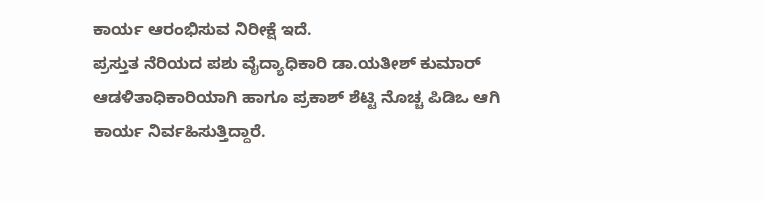ಕಾರ್ಯ ಆರಂಭಿಸುವ ನಿರೀಕ್ಷೆ ಇದೆ.
ಪ್ರಸ್ತುತ ನೆರಿಯದ ಪಶು ವೈದ್ಯಾಧಿಕಾರಿ ಡಾ.ಯತೀಶ್ ಕುಮಾರ್ ಆಡಳಿತಾಧಿಕಾರಿಯಾಗಿ ಹಾಗೂ ಪ್ರಕಾಶ್ ಶೆಟ್ಟಿ ನೊಚ್ಚ ಪಿಡಿಒ ಆಗಿ ಕಾರ್ಯ ನಿರ್ವಹಿಸುತ್ತಿದ್ದಾರೆ.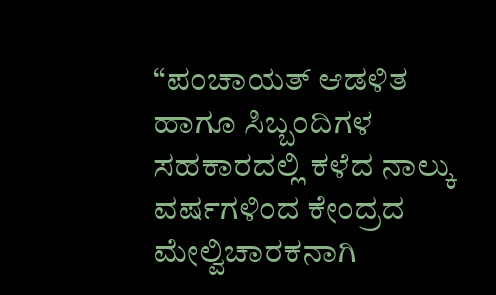“ಪಂಚಾಯತ್ ಆಡಳಿತ ಹಾಗೂ ಸಿಬ್ಬಂದಿಗಳ ಸಹಕಾರದಲ್ಲಿ ಕಳೆದ ನಾಲ್ಕು ವರ್ಷಗಳಿಂದ ಕೇಂದ್ರದ ಮೇಲ್ವಿಚಾರಕನಾಗಿ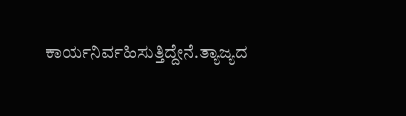ಕಾರ್ಯನಿರ್ವಹಿಸುತ್ತಿದ್ದೇನೆ.ತ್ಯಾಜ್ಯದ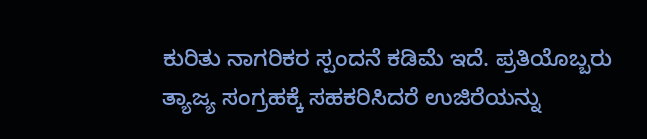ಕುರಿತು ನಾಗರಿಕರ ಸ್ಪಂದನೆ ಕಡಿಮೆ ಇದೆ. ಪ್ರತಿಯೊಬ್ಬರು ತ್ಯಾಜ್ಯ ಸಂಗ್ರಹಕ್ಕೆ ಸಹಕರಿಸಿದರೆ ಉಜಿರೆಯನ್ನು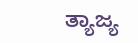ತ್ಯಾಜ್ಯ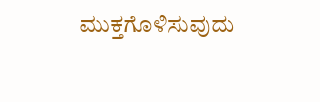ಮುಕ್ತಗೊಳಿಸುವುದು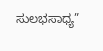ಸುಲಭಸಾಧ್ಯ”